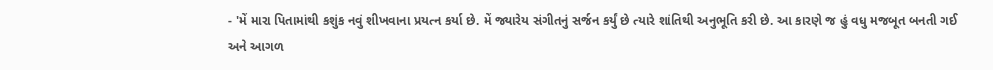- 'મેં મારા પિતામાંથી કશુંક નવું શીખવાના પ્રયત્ન કર્યા છે. મેં જ્યારેય સંગીતનું સર્જન કર્યું છે ત્યારે શાંતિથી અનુભૂતિ કરી છે. આ કારણે જ હું વધુ મજબૂત બનતી ગઈ અને આગળ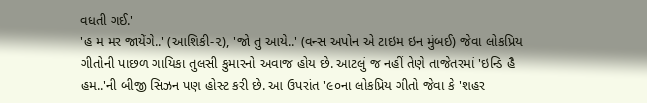વધતી ગઈ.'
'હ મ મર જાયેંગે..' (આશિકી-૨), 'જો તુ આયે..' (વન્સ અપોન એ ટાઇમ ઇન મુંબઈ) જેવા લોકપ્રિય ગીતોની પાછળ ગાયિકા તુલસી કુમારનો અવાજ હોય છે. આટલું જ નહીં તેણે તાજેતરમાં 'ઇન્ડિ હૈ હમ..'ની બીજી સિઝન પણ હોસ્ટ કરી છે. આ ઉપરાંત '૯૦ના લોકપ્રિય ગીતો જેવા કે 'શહર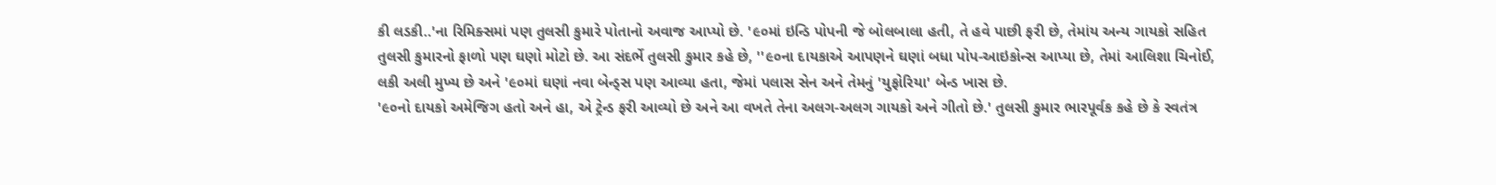કી લડકી..'ના રિમિક્સમાં પણ તુલસી કુમારે પોતાનો અવાજ આપ્યો છે. '૯૦માં ઇન્ડિ પોપની જે બોલબાલા હતી, તે હવે પાછી ફરી છે, તેમાંય અન્ય ગાયકો સહિત તુલસી કુમારનો ફાળો પણ ઘણો મોટો છે. આ સંદર્ભે તુલસી કુમાર કહે છે, ''૯૦ના દાયકાએ આપણને ઘણાં બધા પોપ-આઇકોન્સ આપ્યા છે, તેમાં આલિશા ચિનોઈ, લકી અલી મુખ્ય છે અને '૯૦માં ઘણાં નવા બેન્ડ્સ પણ આવ્યા હતા, જેમાં પલાસ સેન અને તેમનું 'યુફોરિયા' બેન્ડ ખાસ છે.
'૯૦નો દાયકો અમેજિગ હતો અને હા, એ ટ્રેન્ડ ફરી આવ્યો છે અને આ વખતે તેના અલગ-અલગ ગાયકો અને ગીતો છે.' તુલસી કુમાર ભારપૂર્વક કહે છે કે સ્વતંત્ર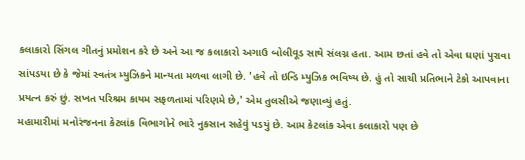કલાકારો સિંગલ ગીતનું પ્રમોશન કરે છે અને આ જ કલાકારો અગાઉ બોલીવૂડ સાથે સંલગ્ન હતા. આમ છતાં હવે તો એવા ઘણાં પુરાવા સાંપડયા છે કે જેમાં સ્વતંત્ર મ્યુઝિકને માન્યતા મળવા લાગી છે. 'હવે તો ઇન્ડિ મ્યુઝિક ભવિષ્ય છે. હું તો સાચી પ્રતિભાને ટેકો આપવાના પ્રયત્ન કરું છું. સખત પરિશ્રમ કાયમ સફળતામાં પરિણમે છે,' એમ તુલસીએ જણાવ્યું હતું.
મહામારીમાં મનોરંજનના કેટલાંક વિભાગોને ભારે નુકસાન સહેવું પડયું છે. આમ કેટલાંક એવા કલાકારો પણ છે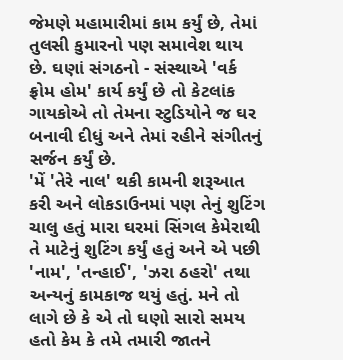જેમણે મહામારીમાં કામ કર્યું છે, તેમાં તુલસી કુમારનો પણ સમાવેશ થાય છે. ઘણાં સંગઠનો - સંસ્થાએ 'વર્ક ફ્રોમ હોમ' કાર્ય કર્યું છે તો કેટલાંક ગાયકોએ તો તેમના સ્ટુડિયોને જ ઘર બનાવી દીધું અને તેમાં રહીને સંગીતનું સર્જન કર્યું છે.
'મેં 'તેરે નાલ' થકી કામની શરૂઆત કરી અને લોકડાઉનમાં પણ તેનું શુટિંગ ચાલુ હતું મારા ઘરમાં સિંગલ કેમેરાથી તે માટેનું શુટિંગ કર્યું હતું અને એ પછી 'નામ', 'તન્હાઈ', 'ઝરા ઠહરો' તથા અન્યનું કામકાજ થયું હતું. મને તો લાગે છે કે એ તો ઘણો સારો સમય હતો કેમ કે તમે તમારી જાતને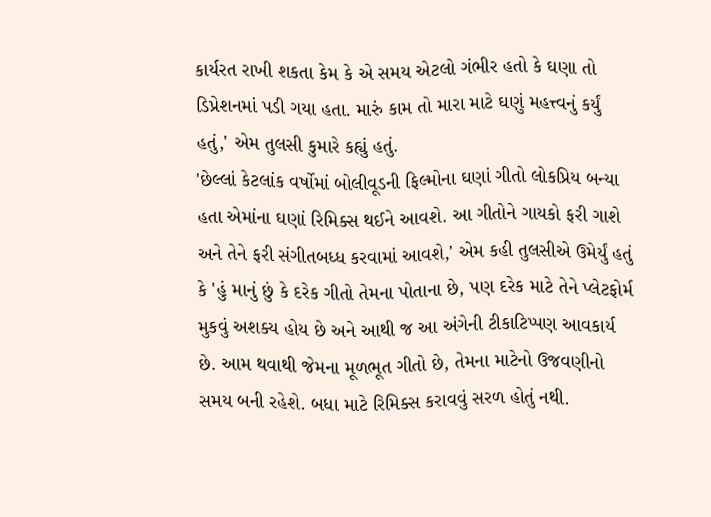કાર્યરત રાખી શકતા કેમ કે એ સમય એટલો ગંભીર હતો કે ઘણા તો ડિપ્રેશનમાં પડી ગયા હતા. મારું કામ તો મારા માટે ઘણું મહત્ત્વનું કર્યું હતું,' એમ તુલસી કુમારે કહ્યું હતું.
'છેલ્લાં કેટલાંક વર્ષોમાં બોલીવૂડની ફિલ્મોના ઘણાં ગીતો લોકપ્રિય બન્યા હતા એમાંના ઘણાં રિમિક્સ થઈને આવશે. આ ગીતોને ગાયકો ફરી ગાશે અને તેને ફરી સંગીતબધ્ધ કરવામાં આવશે,' એમ કહી તુલસીએ ઉમેર્યું હતું કે 'હું માનું છું કે દરેક ગીતો તેમના પોતાના છે, પણ દરેક માટે તેને પ્લેટફોર્મ મુકવું અશક્ય હોય છે અને આથી જ આ અંગેની ટીકાટિપ્પણ આવકાર્ય છે. આમ થવાથી જેમના મૂળભૂત ગીતો છે, તેમના માટેનો ઉજવણીનો સમય બની રહેશે. બધા માટે રિમિક્સ કરાવવું સરળ હોતું નથી.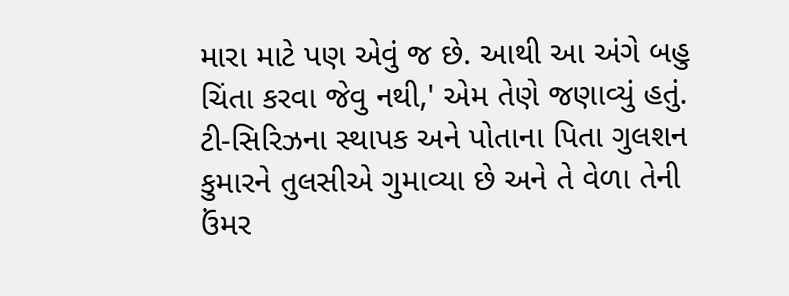મારા માટે પણ એવું જ છે. આથી આ અંગે બહુ ચિંતા કરવા જેવુ નથી,' એમ તેણે જણાવ્યું હતું.
ટી-સિરિઝના સ્થાપક અને પોતાના પિતા ગુલશન કુમારને તુલસીએ ગુમાવ્યા છે અને તે વેળા તેની ઉંમર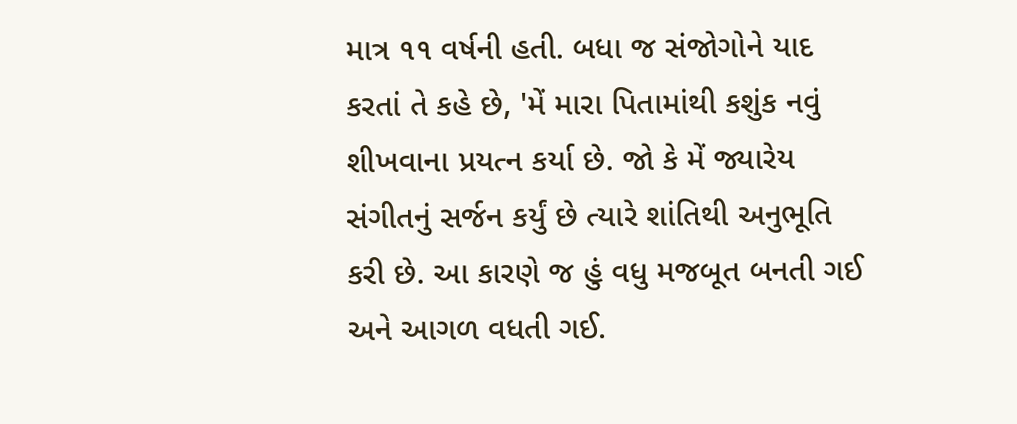માત્ર ૧૧ વર્ષની હતી. બધા જ સંજોગોને યાદ કરતાં તે કહે છે, 'મેં મારા પિતામાંથી કશુંક નવું શીખવાના પ્રયત્ન કર્યા છે. જો કે મેં જ્યારેય સંગીતનું સર્જન કર્યું છે ત્યારે શાંતિથી અનુભૂતિ કરી છે. આ કારણે જ હું વધુ મજબૂત બનતી ગઈ અને આગળ વધતી ગઈ.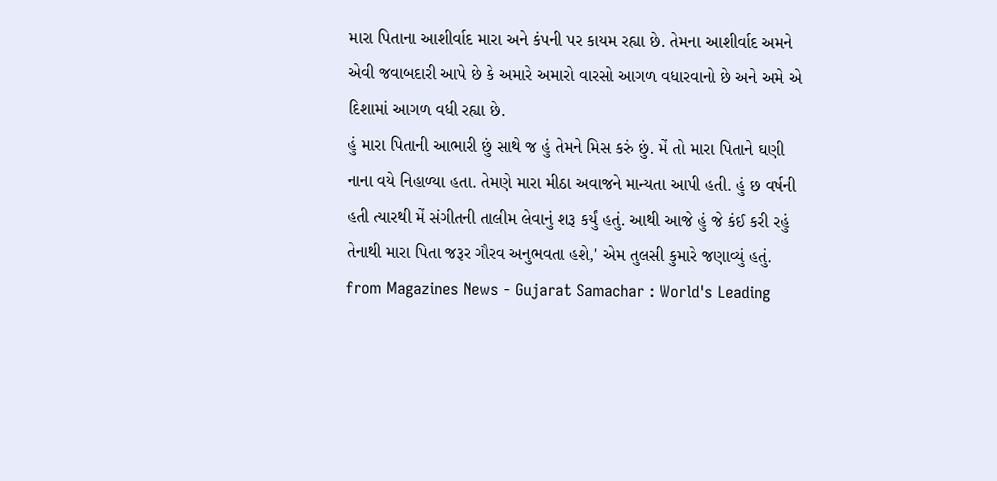મારા પિતાના આશીર્વાદ મારા અને કંપની પર કાયમ રહ્યા છે. તેમના આશીર્વાદ અમને એવી જવાબદારી આપે છે કે અમારે અમારો વારસો આગળ વધારવાનો છે અને અમે એ દિશામાં આગળ વધી રહ્યા છે.
હું મારા પિતાની આભારી છું સાથે જ હું તેમને મિસ કરું છું. મેં તો મારા પિતાને ઘણી નાના વયે નિહાળ્યા હતા. તેમણે મારા મીઠા અવાજને માન્યતા આપી હતી. હું છ વર્ષની હતી ત્યારથી મેં સંગીતની તાલીમ લેવાનું શરૂ કર્યું હતું. આથી આજે હું જે કંઈ કરી રહું તેનાથી મારા પિતા જરૂર ગૌરવ અનુભવતા હશે,' એમ તુલસી કુમારે જણાવ્યું હતું.
from Magazines News - Gujarat Samachar : World's Leading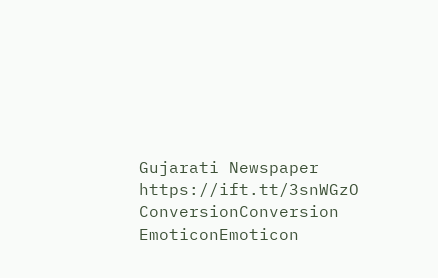Gujarati Newspaper https://ift.tt/3snWGzO
ConversionConversion EmoticonEmoticon